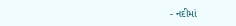- નદીમાં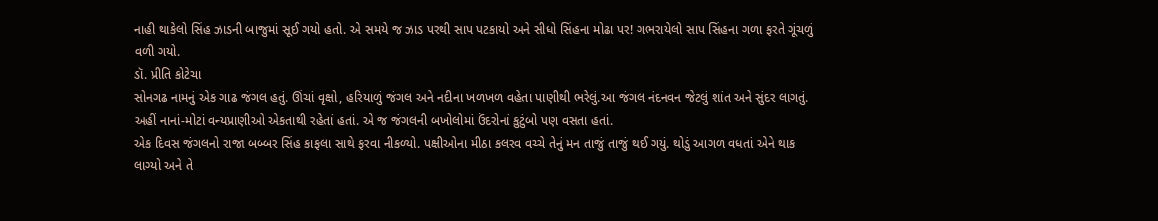નાહી થાકેલો સિંહ ઝાડની બાજુમાં સૂઈ ગયો હતો. એ સમયે જ ઝાડ પરથી સાપ પટકાયો અને સીધો સિંહના મોઢા પર! ગભરાયેલો સાપ સિંહના ગળા ફરતે ગૂંચળું વળી ગયો.
ડૉ. પ્રીતિ કોટેચા
સોનગઢ નામનું એક ગાઢ જંગલ હતું. ઊંચાં વૃક્ષો, હરિયાળું જંગલ અને નદીના ખળખળ વહેતા પાણીથી ભરેલું.આ જંગલ નંદનવન જેટલું શાંત અને સુંદર લાગતું. અહીં નાનાં-મોટાં વન્યપ્રાણીઓ એકતાથી રહેતાં હતાં. એ જ જંગલની બખોલોમાં ઉંદરોનાં કુટુંબો પણ વસતા હતાં.
એક દિવસ જંગલનો રાજા બબ્બર સિંહ કાફલા સાથે ફરવા નીકળ્યો. પક્ષીઓના મીઠા કલરવ વચ્ચે તેનું મન તાજું તાજું થઈ ગયું. થોડું આગળ વધતાં એને થાક લાગ્યો અને તે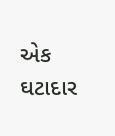એક ઘટાદાર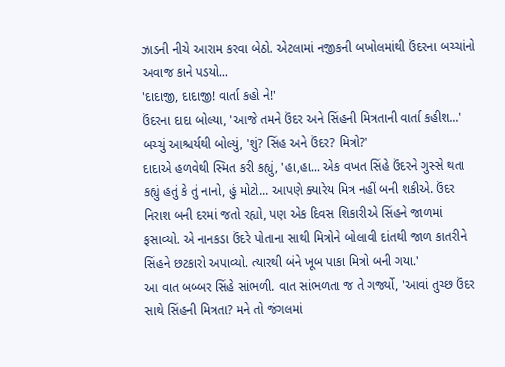ઝાડની નીચે આરામ કરવા બેઠો. એટલામાં નજીકની બખોલમાંથી ઉંદરના બચ્ચાંનો અવાજ કાને પડયો...
'દાદાજી, દાદાજી! વાર્તા કહો ને!'
ઉંદરના દાદા બોલ્યા, 'આજે તમને ઉંદર અને સિંહની મિત્રતાની વાર્તા કહીશ...'
બચ્ચું આશ્ચર્યથી બોલ્યું, 'શું? સિંહ અને ઉંદર? મિત્રો?'
દાદાએ હળવેથી સ્મિત કરી કહ્યું, 'હા,હા... એક વખત સિંહે ઉંદરને ગુસ્સે થતા કહ્યું હતું કે તું નાનો, હું મોટો... આપણે ક્યારેય મિત્ર નહીં બની શકીએ. ઉંદર નિરાશ બની દરમાં જતો રહ્યો, પણ એક દિવસ શિકારીએ સિંહને જાળમાં ફસાવ્યો. એ નાનકડા ઉંદરે પોતાના સાથી મિત્રોને બોલાવી દાંતથી જાળ કાતરીને સિંહને છટકારો અપાવ્યો. ત્યારથી બંને ખૂબ પાકા મિત્રો બની ગયા.'
આ વાત બબ્બર સિંહે સાંભળી. વાત સાંભળતા જ તે ગર્જ્યો, 'આવાં તુચ્છ ઉંદર સાથે સિંહની મિત્રતા? મને તો જંગલમાં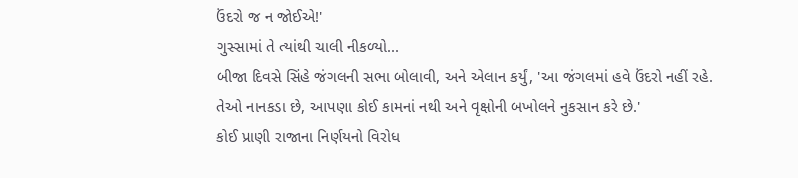ઉંદરો જ ન જોઈએ!'
ગુસ્સામાં તે ત્યાંથી ચાલી નીકળ્યો...
બીજા દિવસે સિંહે જંગલની સભા બોલાવી, અને એલાન કર્યું, 'આ જંગલમાં હવે ઉંદરો નહીં રહે. તેઓ નાનકડા છે, આપણા કોઈ કામનાં નથી અને વૃક્ષોની બખોલને નુકસાન કરે છે.'
કોઈ પ્રાણી રાજાના નિર્ણયનો વિરોધ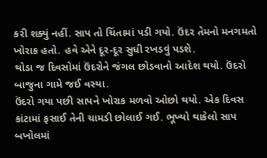કરી શક્યું નહીં. સાપ તો ચિંતામાં પડી ગયો. ઉંદર તેમનો મનગમતો ખોરાક હતો. હવે એને દૂર-દૂર સુધી રખડવું પડશે.
થોડા જ દિવસોમાં ઉંદરોને જંગલ છોડવાનો આદેશ થયો. ઉંદરો બાજુના ગામે જઈ વસ્યા.
ઉંદરો ગયા પછી સાપને ખોરાક મળવો ઓછો થયો. એક દિવસ કાંટામાં ફસાઈ તેની ચામડી છોલાઈ ગઈ. ભૂખ્યો થાકેલો સાપ બખોલમાં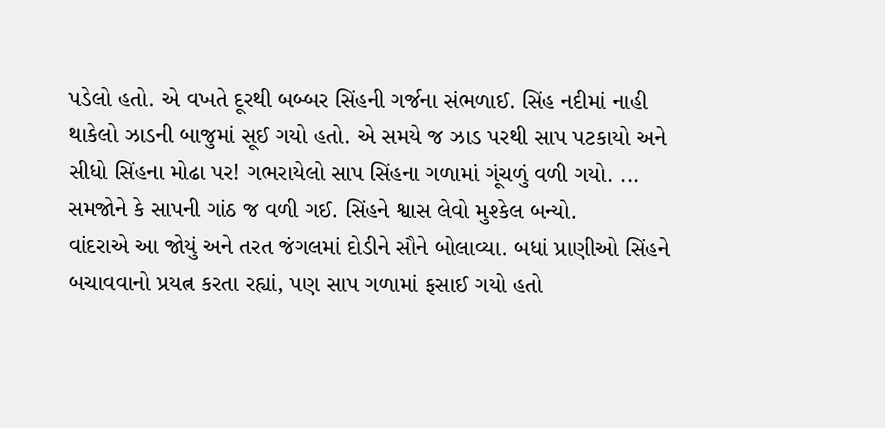પડેલો હતો. એ વખતે દૂરથી બબ્બર સિંહની ગર્જના સંભળાઈ. સિંહ નદીમાં નાહી થાકેલો ઝાડની બાજુમાં સૂઈ ગયો હતો. એ સમયે જ ઝાડ પરથી સાપ પટકાયો અને સીધો સિંહના મોઢા પર! ગભરાયેલો સાપ સિંહના ગળામાં ગૂંચળું વળી ગયો. ... સમજોને કે સાપની ગાંઠ જ વળી ગઈ. સિંહને શ્વાસ લેવો મુશ્કેલ બન્યો.
વાંદરાએ આ જોયું અને તરત જંગલમાં દોડીને સૌને બોલાવ્યા. બધાં પ્રાણીઓ સિંહને બચાવવાનો પ્રયત્ન કરતા રહ્યાં, પણ સાપ ગળામાં ફસાઈ ગયો હતો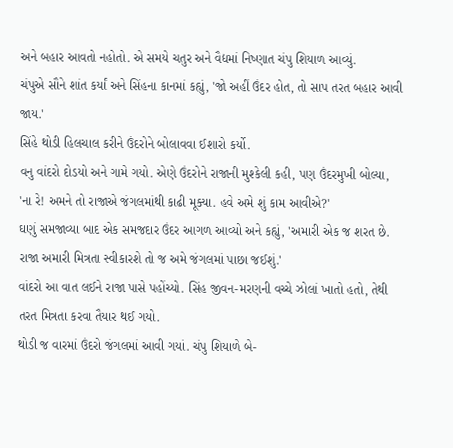અને બહાર આવતો નહોતો. એ સમયે ચતુર અને વૈદ્યમાં નિષ્ણાત ચંપુ શિયાળ આવ્યું.
ચંપુએ સૌને શાંત કર્યાં અને સિંહના કાનમાં કહ્યું, 'જો અહીં ઉંદર હોત, તો સાપ તરત બહાર આવી જાય.'
સિંહે થોડી હિલચાલ કરીને ઉંદરોને બોલાવવા ઈશારો કર્યો.
વનુ વાંદરો દોડયો અને ગામે ગયો. એણે ઉંદરોને રાજાની મુશ્કેલી કહી, પણ ઉંદરમુખી બોલ્યા, 'ના રે! અમને તો રાજાએ જંગલમાંથી કાઢી મૂક્યા. હવે અમે શું કામ આવીએ?'
ઘણું સમજાવ્યા બાદ એક સમજદાર ઉંદર આગળ આવ્યો અને કહ્યું, 'અમારી એક જ શરત છે. રાજા અમારી મિત્રતા સ્વીકારશે તો જ અમે જંગલમાં પાછા જઈશું.'
વાંદરો આ વાત લઈને રાજા પાસે પહોંચ્યો. સિંહ જીવન-મરણની વચ્ચે ઝોલાં ખાતો હતો, તેથી તરત મિત્રતા કરવા તૈયાર થઈ ગયો.
થોડી જ વારમાં ઉંદરો જંગલમાં આવી ગયાં. ચંપુ શિયાળે બે-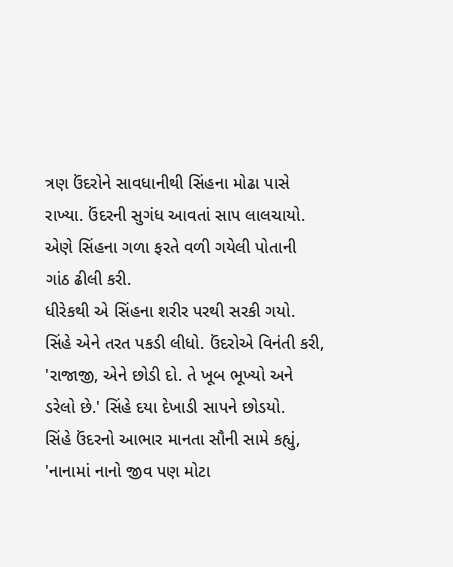ત્રણ ઉંદરોને સાવધાનીથી સિંહના મોઢા પાસે રાખ્યા. ઉંદરની સુગંધ આવતાં સાપ લાલચાયો. એણે સિંહના ગળા ફરતે વળી ગયેલી પોતાની ગાંઠ ઢીલી કરી.
ધીરેકથી એ સિંહના શરીર પરથી સરકી ગયો. સિંહે એને તરત પકડી લીધો. ઉંદરોએ વિનંતી કરી, 'રાજાજી, એને છોડી દો. તે ખૂબ ભૂખ્યો અને ડરેલો છે.' સિંહે દયા દેખાડી સાપને છોડયો.
સિંહે ઉંદરનો આભાર માનતા સૌની સામે કહ્યું, 'નાનામાં નાનો જીવ પણ મોટા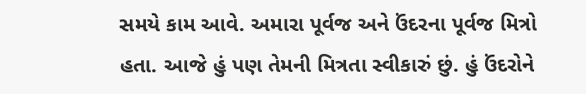સમયે કામ આવે. અમારા પૂર્વજ અને ઉંદરના પૂર્વજ મિત્રો હતા. આજે હું પણ તેમની મિત્રતા સ્વીકારું છું. હું ઉંદરોને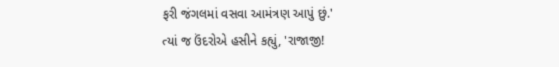ફરી જંગલમાં વસવા આમંત્રણ આપું છું.'
ત્યાં જ ઉંદરોએ હસીને કહ્યું, 'રાજાજી!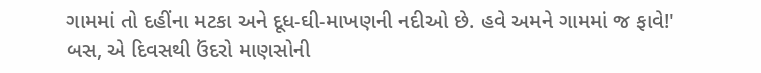ગામમાં તો દહીંના મટકા અને દૂધ-ઘી-માખણની નદીઓ છે. હવે અમને ગામમાં જ ફાવે!'
બસ, એ દિવસથી ઉંદરો માણસોની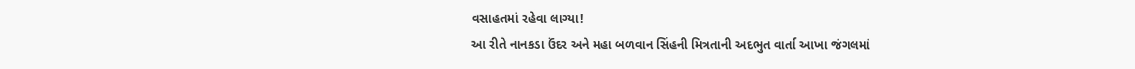વસાહતમાં રહેવા લાગ્યા!
આ રીતે નાનકડા ઉંદર અને મહા બળવાન સિંહની મિત્રતાની અદભુત વાર્તા આખા જંગલમાં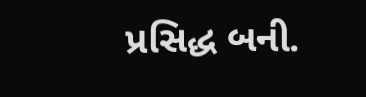પ્રસિદ્ધ બની.